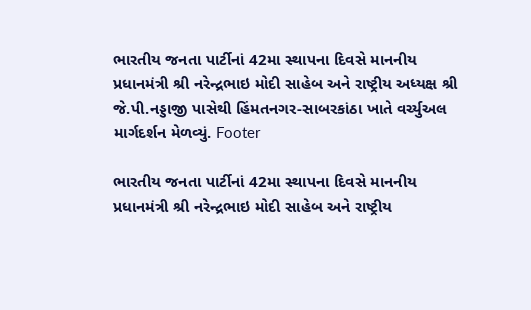ભારતીય જનતા પાર્ટીનાં 42મા સ્થાપના દિવસે માનનીય પ્રધાનમંત્રી શ્રી નરેન્દ્રભાઇ મોદી સાહેબ અને રાષ્ટ્રીય અધ્યક્ષ શ્રી જે.પી.નડ્ડાજી પાસેથી હિંમતનગર-સાબરકાંઠા ખાતે વર્ચ્યુઅલ માર્ગદર્શન મેળવ્યું. Footer

ભારતીય જનતા પાર્ટીનાં 42મા સ્થાપના દિવસે માનનીય પ્રધાનમંત્રી શ્રી નરેન્દ્રભાઇ મોદી સાહેબ અને રાષ્ટ્રીય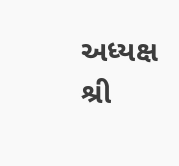અધ્યક્ષ શ્રી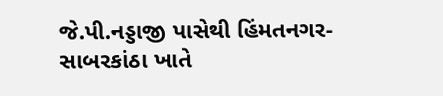જે.પી.નડ્ડાજી પાસેથી હિંમતનગર-સાબરકાંઠા ખાતે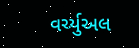વર્ચ્યુઅલ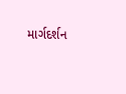માર્ગદર્શન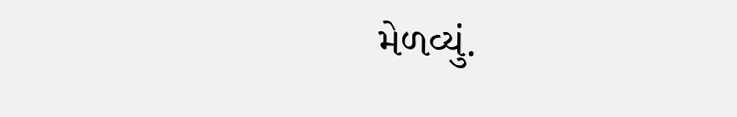મેળવ્યું.